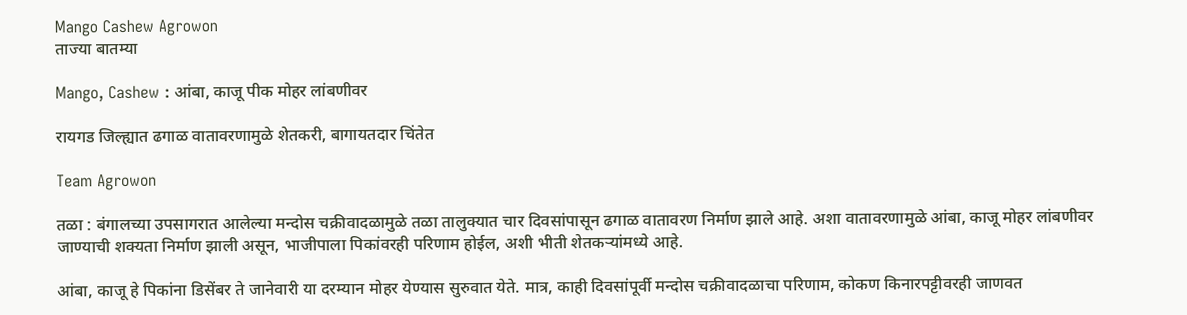Mango Cashew Agrowon
ताज्या बातम्या

Mango, Cashew : आंबा, काजू पीक मोहर लांबणीवर

रायगड जिल्ह्यात ढगाळ वातावरणामुळे शेतकरी, बागायतदार चिंतेत

Team Agrowon

तळा : बंगालच्या उपसागरात आलेल्या मन्दोस चक्रीवादळामुळे तळा तालुक्यात चार दिवसांपासून ढगाळ वातावरण निर्माण झाले आहे. अशा वातावरणामुळे आंबा, काजू मोहर लांबणीवर जाण्याची शक्यता निर्माण झाली असून, भाजीपाला पिकांवरही परिणाम होईल, अशी भीती शेतकऱ्यांमध्ये आहे.

आंबा, काजू हे पिकांना डिसेंबर ते जानेवारी या दरम्यान मोहर येण्यास सुरुवात येते. मात्र, काही दिवसांपूर्वी मन्दोस चक्रीवादळाचा परिणाम, कोकण किनारपट्टीवरही जाणवत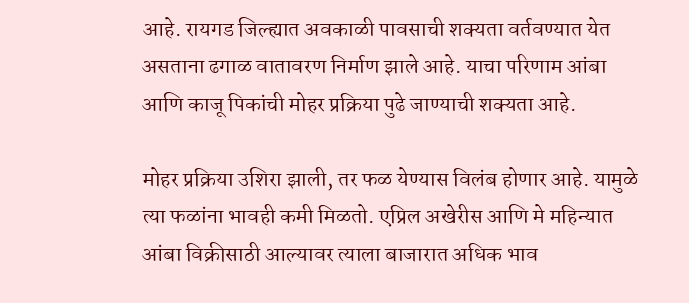आहे. रायगड जिल्ह्यात अवकाळी पावसाची शक्यता वर्तवण्यात येत असताना ढगाळ वातावरण निर्माण झाले आहे. याचा परिणाम आंबा आणि काजू पिकांची मोहर प्रक्रिया पुढे जाण्याची शक्यता आहे.

मोहर प्रक्रिया उशिरा झाली, तर फळ येण्यास विलंब होणार आहे. यामुळे त्या फळांना भावही कमी मिळतो. एप्रिल अखेरीस आणि मे महिन्यात आंबा विक्रीसाठी आल्यावर त्याला बाजारात अधिक भाव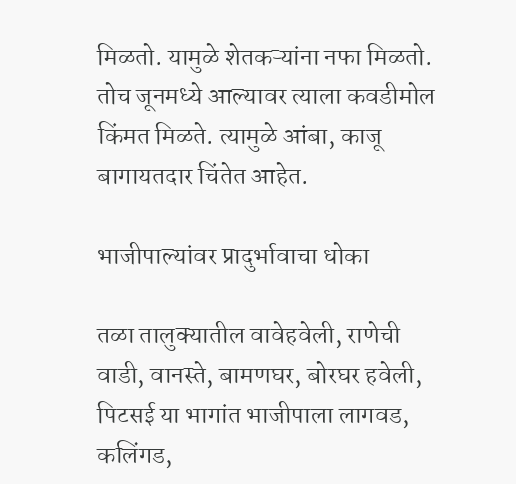मिळतो. यामुळे शेतकऱ्यांना नफा मिळतो. तोच जूनमध्ये आल्यावर त्याला कवडीमोल किंमत मिळते. त्यामुळे आंबा, काजू बागायतदार चिंतेत आहेत.

भाजीपाल्यांवर प्रादुर्भावाचा धोका

तळा तालुक्यातील वावेहवेली, राणेची वाडी, वानस्ते, बामणघर, बोरघर हवेली, पिटसई या भागांत भाजीपाला लागवड, कलिंगड,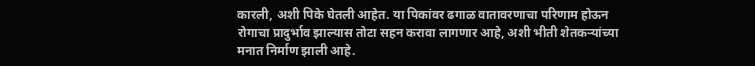कारली, अशी पिके घेतली आहेत. या पिकांवर ढगाळ वातावरणाचा परिणाम होऊन रोगाचा प्रादुर्भाव झाल्यास तोटा सहन करावा लागणार आहे, अशी भीती शेतकऱ्यांच्या मनात निर्माण झाली आहे.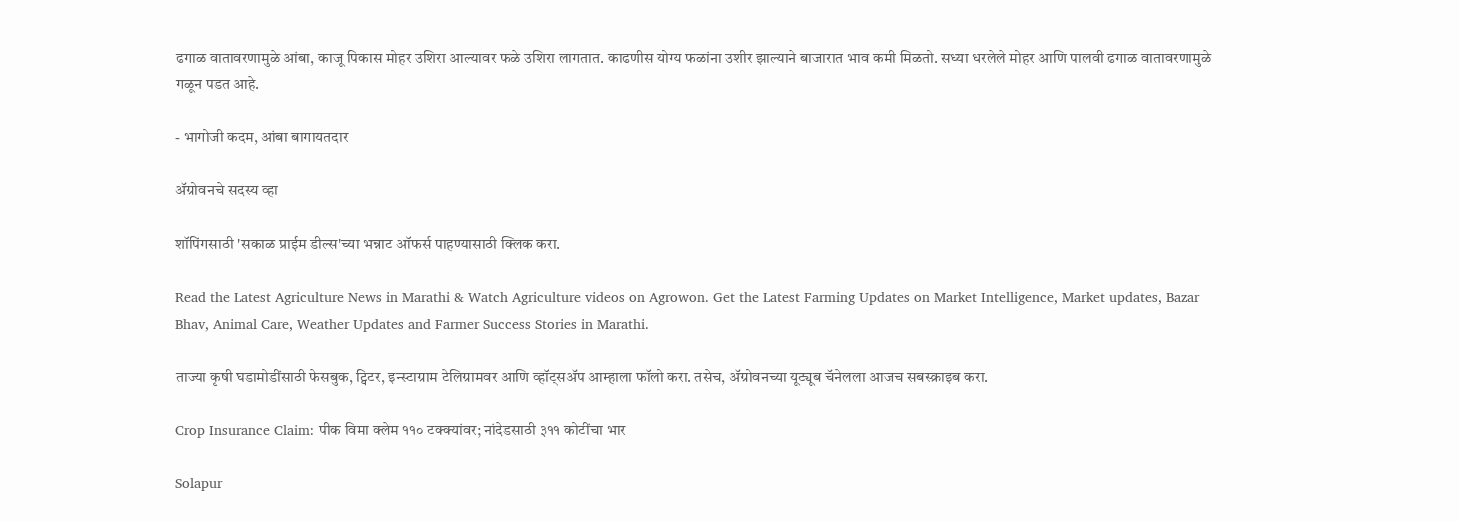ढगाळ वातावरणामुळे आंबा, काजू पिकास मोहर उशिरा आल्यावर फळे उशिरा लागतात. काढणीस योग्य फळांना उशीर झाल्याने बाजारात भाव कमी मिळतो. सध्या धरलेले मोहर आणि पालवी ढगाळ वातावरणामुळे गळून पडत आहे.

- भागोजी कदम, आंबा बागायतदार

ॲग्रोवनचे सदस्य व्हा

शॉपिंगसाठी 'सकाळ प्राईम डील्स'च्या भन्नाट ऑफर्स पाहण्यासाठी क्लिक करा.

Read the Latest Agriculture News in Marathi & Watch Agriculture videos on Agrowon. Get the Latest Farming Updates on Market Intelligence, Market updates, Bazar Bhav, Animal Care, Weather Updates and Farmer Success Stories in Marathi.

ताज्या कृषी घडामोडींसाठी फेसबुक, ट्विटर, इन्स्टाग्राम टेलिग्रामवर आणि व्हॉट्सॲप आम्हाला फॉलो करा. तसेच, ॲग्रोवनच्या यूट्यूब चॅनेलला आजच सबस्क्राइब करा.

Crop Insurance Claim: पीक विमा क्लेम ११० टक्क्यांवर; नांदेडसाठी ३११ कोटींचा भार

Solapur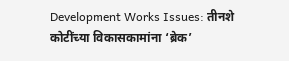Development Works Issues: तीनशे कोटींच्या विकासकामांना ‘ब्रेक’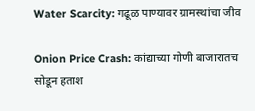Water Scarcity: गढूळ पाण्यावर ग्रामस्थांचा जीव

Onion Price Crash: कांद्याच्या गोणी बाजारातच सोडून हताश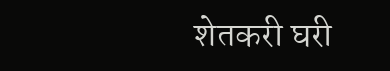शेतकरी घरी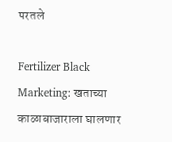परतले

Fertilizer Black Marketing: खताच्या काळाबाजाराला घालणार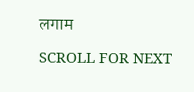लगाम

SCROLL FOR NEXT